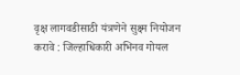वृक्ष लागवडीसाठी यंत्रणेने सुक्ष्म नियोजन करावे : जिल्हाधिकारी अभिनव गोयल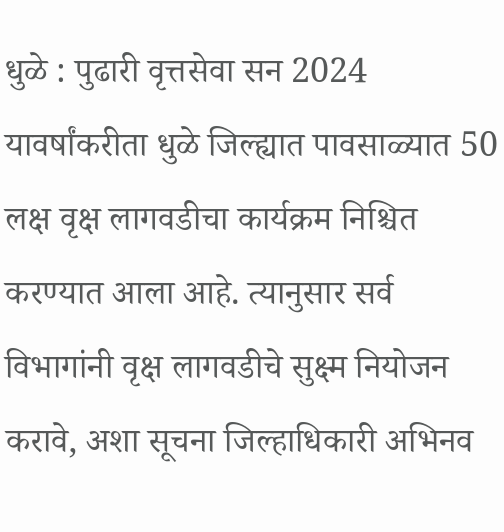धुळे : पुढारी वृत्तसेवा सन 2024 यावर्षांकरीता धुळे जिल्ह्यात पावसाळ्यात 50 लक्ष वृक्ष लागवडीचा कार्यक्रम निश्चित करण्यात आला आहे. त्यानुसार सर्व विभागांनी वृक्ष लागवडीचे सुक्ष्म नियोजन करावे, अशा सूचना जिल्हाधिकारी अभिनव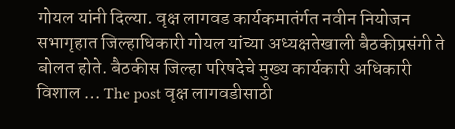गोयल यांनी दिल्या. वृक्ष लागवड कार्यकमातंर्गत नवीन नियोजन सभागृहात जिल्हाधिकारी गोयल यांच्या अध्यक्षतेखाली बैठकीप्रसंगी ते बोलत होते. बैठकीस जिल्हा परिषदेचे मुख्य कार्यकारी अधिकारी विशाल … The post वृक्ष लागवडीसाठी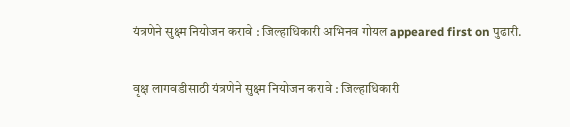यंत्रणेने सुक्ष्म नियोजन करावे : जिल्हाधिकारी अभिनव गोयल appeared first on पुढारी.

वृक्ष लागवडीसाठी यंत्रणेने सुक्ष्म नियोजन करावे : जिल्हाधिकारी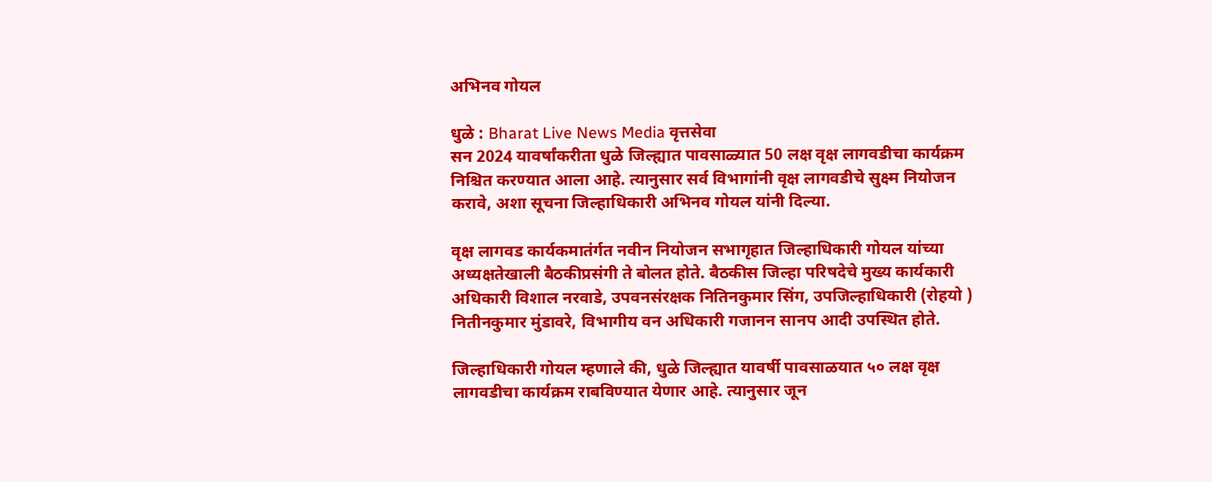अभिनव गोयल

धुळे : Bharat Live News Media वृत्तसेवा
सन 2024 यावर्षांकरीता धुळे जिल्ह्यात पावसाळ्यात 50 लक्ष वृक्ष लागवडीचा कार्यक्रम निश्चित करण्यात आला आहे. त्यानुसार सर्व विभागांनी वृक्ष लागवडीचे सुक्ष्म नियोजन करावे, अशा सूचना जिल्हाधिकारी अभिनव गोयल यांनी दिल्या.

वृक्ष लागवड कार्यकमातंर्गत नवीन नियोजन सभागृहात जिल्हाधिकारी गोयल यांच्या अध्यक्षतेखाली बैठकीप्रसंगी ते बोलत होते. बैठकीस जिल्हा परिषदेचे मुख्य कार्यकारी अधिकारी विशाल नरवाडे, उपवनसंरक्षक नितिनकुमार सिंग, उपजिल्हाधिकारी (रोहयो ) नितीनकुमार मुंडावरे, विभागीय वन अधिकारी गजानन सानप आदी उपस्थित होते.

जिल्हाधिकारी गोयल म्हणाले की, धुळे जिल्ह्यात यावर्षी पावसाळयात ५० लक्ष वृक्ष लागवडीचा कार्यक्रम राबविण्यात येणार आहे. त्यानुसार जून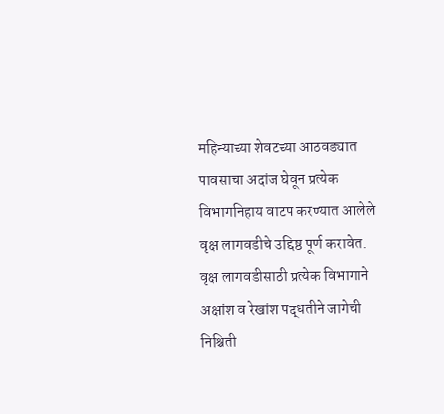महिन्याच्या शेवटच्या आठवड्यात पावसाचा अदांज घेवून प्रत्येक विभागनिहाय वाटप करण्यात आलेले वृक्ष लागवडीचे उद्दिष्ठ पूर्ण करावेत. वृक्ष लागवडीसाठी प्रत्येक विभागाने अक्षांश व रेखांश पद्धतीने जागेची निश्चिती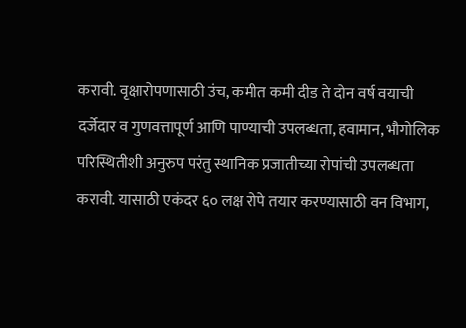करावी. वृक्षारोपणासाठी उंच, कमीत कमी दीड ते दोन वर्ष वयाची दर्जेदार व गुणवत्तापूर्ण आणि पाण्याची उपलब्धता, हवामान, भौगोलिक परिस्थितीशी अनुरुप परंतु स्थानिक प्रजातीच्या रोपांची उपलब्धता करावी. यासाठी एकंदर ६० लक्ष रोपे तयार करण्यासाठी वन विभाग,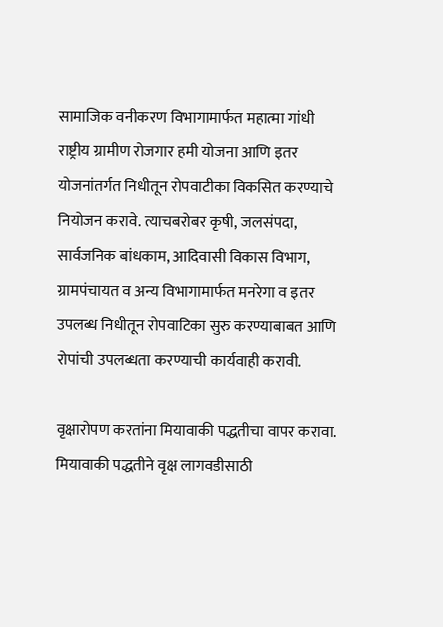सामाजिक वनीकरण विभागामार्फत महात्मा गांधी राष्ट्रीय ग्रामीण रोजगार हमी योजना आणि इतर योजनांतर्गत निधीतून रोपवाटीका विकसित करण्याचे नियोजन करावे. त्याचबरोबर कृषी, जलसंपदा, सार्वजनिक बांधकाम, आदिवासी विकास विभाग, ग्रामपंचायत व अन्य विभागामार्फत मनरेगा व इतर उपलब्ध निधीतून रोपवाटिका सुरु करण्याबाबत आणि रोपांची उपलब्धता करण्याची कार्यवाही करावी.

वृक्षारोपण करतांना मियावाकी पद्धतीचा वापर करावा. मियावाकी पद्धतीने वृक्ष लागवडीसाठी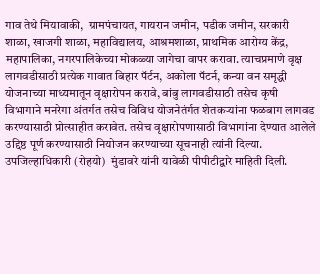गाव तेथे मियावाकी,  ग्रामपंचायत, गायरान जमीन, पडीक जमीन, सरकारी शाळा, खाजगी शाळा, महाविद्यालय, आश्रमशाळा, प्राथमिक आरोग्य केंद्र, महापालिका, नगरपालिकेच्या मोकळ्या जागेचा वापर करावा. त्याचप्रमाणे वृक्ष लागवडीसाठी प्रत्येक गावात बिहार पॅर्टन, अकोला पॅटर्न, कन्या वन समृद्धी योजनाच्या माध्यमातून वृक्षारोपन करावे, बांबु लागवडीसाठी तसेच कृषी विभागाने मनरेगा अंतर्गत तसेच विविध योजनेतंर्गत शेतकऱ्यांना फळबाग लागवड करण्यासाठी प्रोत्साहीत करावेत. तसेच वृक्षारोपणासाठी विभागांना देण्यात आलेले उद्दिष्ठ पूर्ण करण्यासाठी नियोजन करण्याच्या सूचनाही त्यांनी दिल्या. उपजिल्हाधिकारी (रोहयो)  मुंडावरे यांनी यावेळी पीपीटीद्वारे माहिती दिली.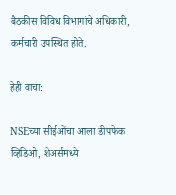बैठकीस विविध विभागांचे अधिकारी, कर्मचारी उपस्थित होते.

हेही वाचा:

NSEच्या सीईओंचा आला डीपफेक व्हिडिओ, शेअर्समध्ये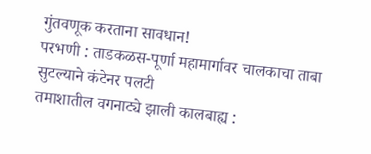गुंतवणूक करताना सावधान!
परभणी : ताडकळस-पूर्णा महामार्गावर चालकाचा ताबा सुटल्याने कंटेनर पलटी
तमाशातील वगनाट्ये झाली कालबाह्य :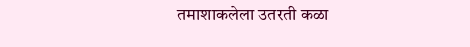तमाशाकलेला उतरती कळा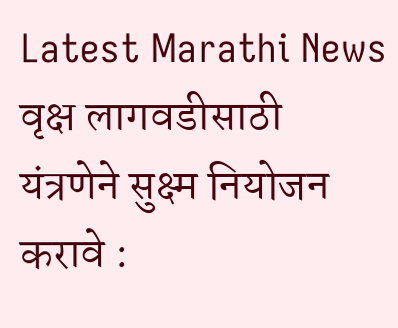Latest Marathi News वृक्ष लागवडीसाठी यंत्रणेने सुक्ष्म नियोजन करावे :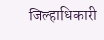जिल्हाधिकारी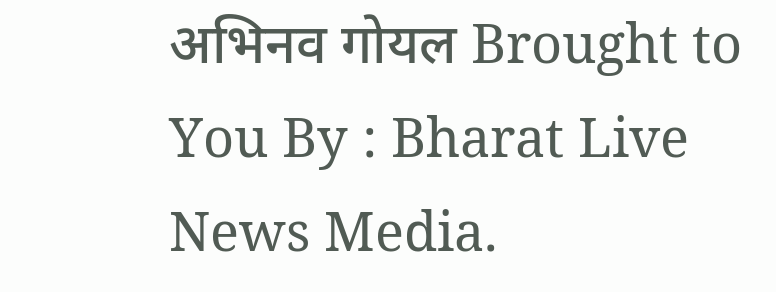अभिनव गोयल Brought to You By : Bharat Live News Media.